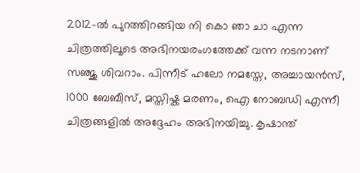2012-ൽ പുറത്തിറങ്ങിയ നി കൊ ഞാ ചാ എന്ന ചിത്രത്തിലൂടെ അഭിനയരംഗത്തേക്ക് വന്ന നടനാണ് സഞ്ജു ശിവറാം. പിന്നീട് ഹലോ നമസ്തേ, അച്ചായൻസ്, 1000 ബേബീസ്, മസ്തിഷ്ക മരണം, ഐ നോബഡി എന്നീ ചിത്രങ്ങളിൽ അദ്ദേഹം അഭിനയിച്ചു. കൃഷാന്ത്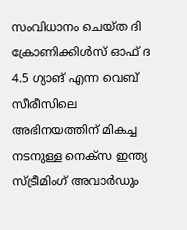സംവിധാനം ചെയ്ത ദി ക്രോണിക്കിൾസ് ഓഫ് ദ 4.5 ഗ്യാങ് എന്ന വെബ് സീരീസിലെ അഭിനയത്തിന് മികച്ച നടനുള്ള നെക്സ ഇന്ത്യ സ്ട്രീമിംഗ് അവാർഡും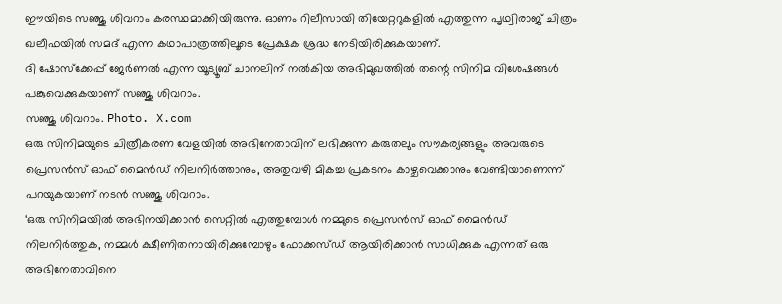ഈയിടെ സഞ്ജു ശിവറാം കരസ്ഥമാക്കിയിരുന്നു. ഓണം റിലീസായി തിയേറ്ററുകളിൽ എത്തുന്ന പൃഥ്വിരാജ് ചിത്രം ഖലീഫയിൽ സമദ് എന്ന കഥാപാത്രത്തിലൂടെ പ്രേക്ഷക ശ്രദ്ധ നേടിയിരിക്കുകയാണ്.
ദി ഷോസ്ക്കേപ്പ് ജേർണൽ എന്ന യൂട്യൂബ് ചാനലിന് നൽകിയ അഭിമുഖത്തിൽ തന്റെ സിനിമ വിശേഷങ്ങൾ പങ്കുവെക്കുകയാണ് സഞ്ജു ശിവറാം.
സഞ്ജു ശിവറാം. Photo. X.com
ഒരു സിനിമയുടെ ചിത്രീകരണ വേളയിൽ അഭിനേതാവിന് ലഭിക്കുന്ന കരുതലും സൗകര്യങ്ങളും അവരുടെ പ്രെസൻസ് ഓഫ് മൈൻഡ് നിലനിർത്താനും, അതുവഴി മികച്ച പ്രകടനം കാഴ്ചവെക്കാനും വേണ്ടിയാണെന്ന് പറയുകയാണ് നടൻ സഞ്ജു ശിവറാം.
‘ഒരു സിനിമയിൽ അഭിനയിക്കാൻ സെറ്റിൽ എത്തുമ്പോൾ നമ്മുടെ പ്രെസൻസ് ഓഫ് മൈൻഡ് നിലനിർത്തുക, നമ്മൾ ക്ഷീണിതനായിരിക്കുമ്പോഴും ഫോക്കസ്ഡ് ആയിരിക്കാൻ സാധിക്കുക എന്നത് ഒരു അഭിനേതാവിനെ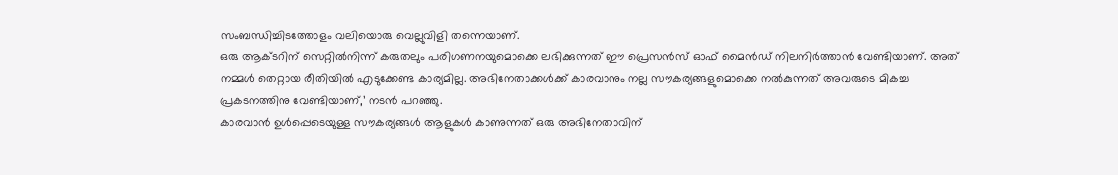സംബന്ധിച്ചിടത്തോളം വലിയൊരു വെല്ലുവിളി തന്നെയാണ്.
ഒരു ആക്ടറിന് സെറ്റിൽനിന്ന് കരുതലും പരിഗണനയുമൊക്കെ ലഭിക്കുന്നത് ഈ പ്രെസൻസ് ഓഫ് മൈൻഡ് നിലനിർത്താൻ വേണ്ടിയാണ്. അത് നമ്മൾ തെറ്റായ രീതിയിൽ എടുക്കേണ്ട കാര്യമില്ല. അഭിനേതാക്കൾക്ക് കാരവാനും നല്ല സൗകര്യങ്ങളുമൊക്കെ നൽകുന്നത് അവരുടെ മികച്ച പ്രകടനത്തിനു വേണ്ടിയാണ്,’ നടൻ പറഞ്ഞു.
കാരവാൻ ഉൾപ്പെടെയുള്ള സൗകര്യങ്ങൾ ആളുകൾ കാണുന്നത് ഒരു അഭിനേതാവിന്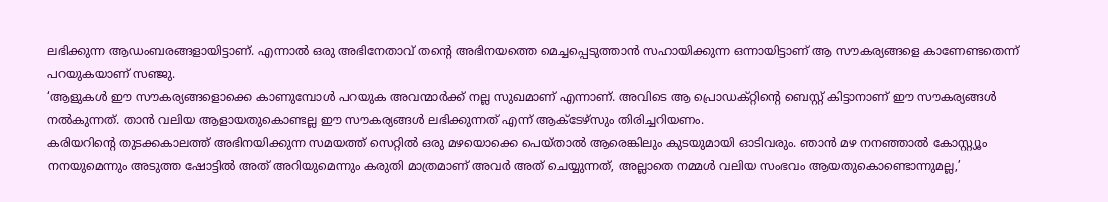ലഭിക്കുന്ന ആഡംബരങ്ങളായിട്ടാണ്. എന്നാൽ ഒരു അഭിനേതാവ് തന്റെ അഭിനയത്തെ മെച്ചപ്പെടുത്താൻ സഹായിക്കുന്ന ഒന്നായിട്ടാണ് ആ സൗകര്യങ്ങളെ കാണേണ്ടതെന്ന് പറയുകയാണ് സഞ്ജു.
‘ആളുകൾ ഈ സൗകര്യങ്ങളൊക്കെ കാണുമ്പോൾ പറയുക അവന്മാർക്ക് നല്ല സുഖമാണ് എന്നാണ്. അവിടെ ആ പ്രൊഡക്റ്റിന്റെ ബെസ്റ്റ് കിട്ടാനാണ് ഈ സൗകര്യങ്ങൾ നൽകുന്നത്. താൻ വലിയ ആളായതുകൊണ്ടല്ല ഈ സൗകര്യങ്ങൾ ലഭിക്കുന്നത് എന്ന് ആക്ടേഴ്സും തിരിച്ചറിയണം.
കരിയറിന്റെ തുടക്കകാലത്ത് അഭിനയിക്കുന്ന സമയത്ത് സെറ്റിൽ ഒരു മഴയൊക്കെ പെയ്താൽ ആരെങ്കിലും കുടയുമായി ഓടിവരും. ഞാൻ മഴ നനഞ്ഞാൽ കോസ്റ്റ്യൂം നനയുമെന്നും അടുത്ത ഷോട്ടിൽ അത് അറിയുമെന്നും കരുതി മാത്രമാണ് അവർ അത് ചെയ്യുന്നത്, അല്ലാതെ നമ്മൾ വലിയ സംഭവം ആയതുകൊണ്ടൊന്നുമല്ല,’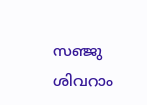സഞ്ജു ശിവറാം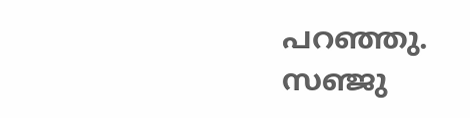പറഞ്ഞു.
സഞ്ജു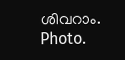ശിവറാം. Photo.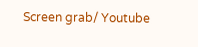Screen grab/ Youtube